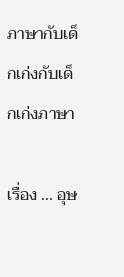ภาษากับเด็กเก่งกับเด็กเก่งภาษา

เรื่อง ... อุษ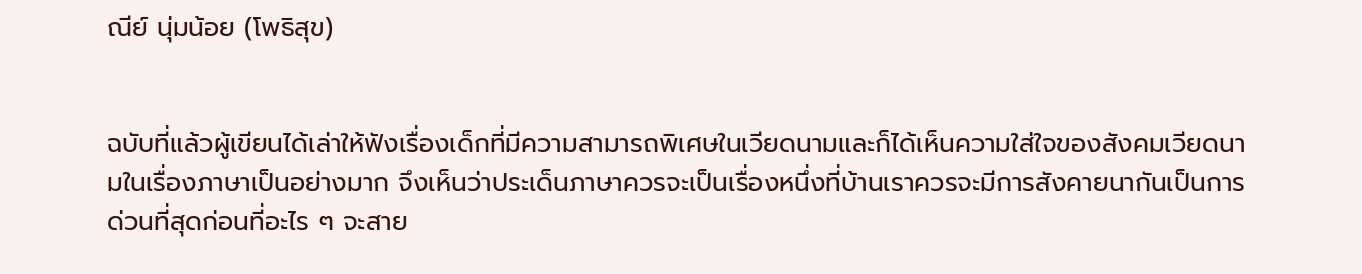ณีย์ นุ่มน้อย (โพธิสุข)


ฉบับที่แล้วผู้เขียนได้เล่าให้ฟังเรื่องเด็กที่มีความสามารถพิเศษในเวียดนามและก็ได้เห็นความใส่ใจของสังคมเวียดนามในเรื่องภาษาเป็นอย่างมาก จึงเห็นว่าประเด็นภาษาควรจะเป็นเรื่องหนึ่งที่บ้านเราควรจะมีการสังคายนากันเป็นการด่วนที่สุดก่อนที่อะไร ๆ จะสาย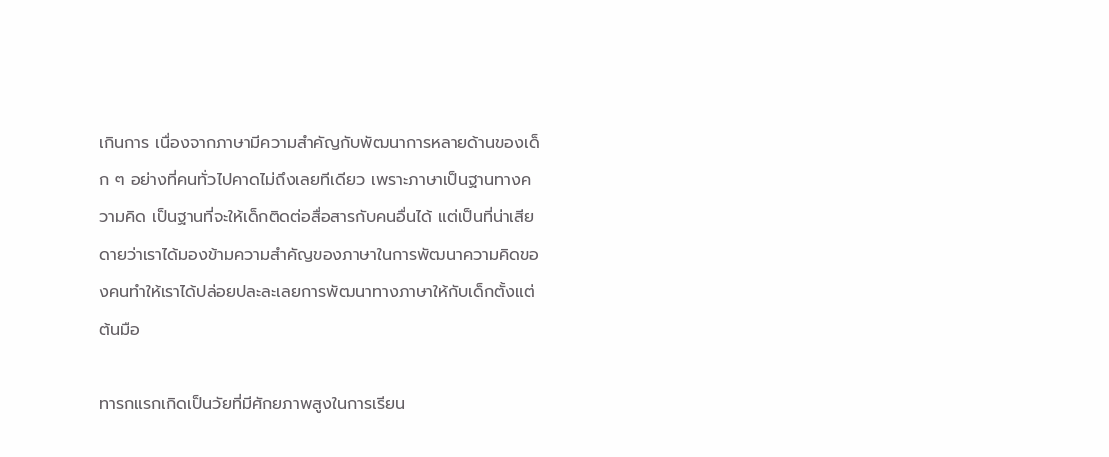เกินการ เนื่องจากภาษามีความสำคัญกับพัฒนาการหลายด้านของเด็ก ๆ อย่างที่คนทั่วไปคาดไม่ถึงเลยทีเดียว เพราะภาษาเป็นฐานทางความคิด เป็นฐานที่จะให้เด็กติดต่อสื่อสารกับคนอื่นได้ แต่เป็นที่น่าเสียดายว่าเราได้มองข้ามความสำคัญของภาษาในการพัฒนาความคิดของคนทำให้เราได้ปล่อยปละละเลยการพัฒนาทางภาษาให้กับเด็กตั้งแต่ต้นมือ

ทารกแรกเกิดเป็นวัยที่มีศักยภาพสูงในการเรียน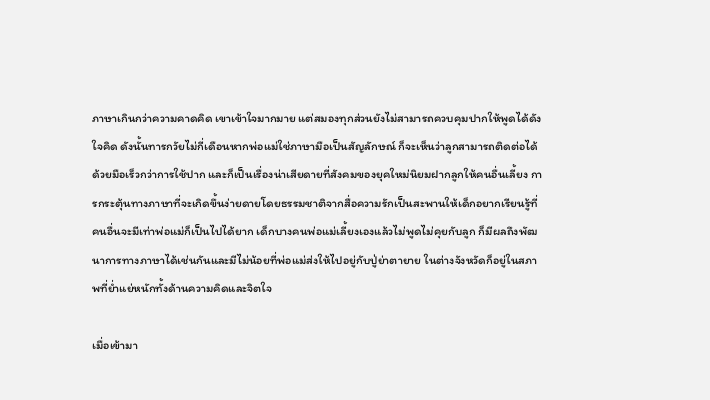ภาษาเกินกว่าความคาดคิด เขาเข้าใจมากมาย แต่สมองทุกส่วนยังไม่สามารถควบคุมปากให้พูดได้ดังใจคิด ดังนั้นทารกวัยไม่กี่เดือนหากพ่อแม่ใช่ภาษามือเป็นสัญลักษณ์ ก็จะเห็นว่าลูกสามารถติดต่อได้ด้วยมือเร็วกว่าการใช้ปาก และก็เป็นเรื่องน่าเสียดายที่สังคมของยุคใหม่นิยมฝากลูกให้คนอื่นเลี้ยง การกระตุ้นทางภาษาที่จะเกิดขึ้นง่ายดายโดยธรรมชาติจากสื่อความรักเป็นสะพานให้เด็กอยากเรียนรู้ที่คนอื่นจะมีเท่าพ่อแม่ก็เป็นไปได้ยาก เด็กบางคนพ่อแม่เลี้ยงเองแล้วไม่พูดไม่คุยกับลูก ก็มีผลถึงพัฒนาการทางภาษาได้เช่นกันและมีไม่น้อยที่พ่อแม่ส่งให้ไปอยู่กับปู่ย่าตายาย ในต่างจังหวัดก็อยู่ในสภาพที่ย่ำแย่หนักทั้งด้านความคิดและจิตใจ

เมื่อเข้ามา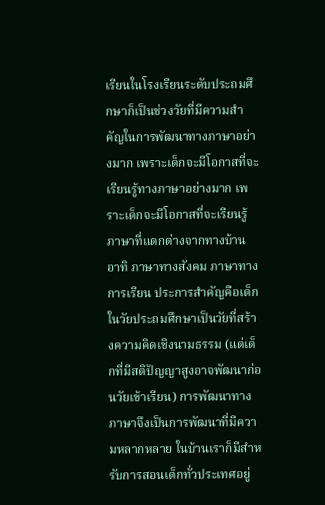เรียนในโรงเรียนระดับประถมศึกษาก็เป็นช่วงวัยที่มีความสำคัญในการพัฒนาทางภาษาอย่างมาก เพราะเด็กจะมีโอกาสที่จะเรียนรู้ทางภาษาอย่างมาก เพราะเด็กจะมีโอกาสที่จะเรียนรู้ภาษาที่แตกต่างจากทางบ้าน อาทิ ภาษาทางสังคม ภาษาทางการเรียน ประการสำคัญคือเด็กในวัยประถมศึกษาเป็นวัยที่สร้างความคิดเชิงนามธรรม (แต่เด็กที่มีสติปัญญาสูงอาจพัฒนาก่อนวัยเข้าเรียน) การพัฒนาทางภาษาจึงเป็นการพัฒนาที่มีความหลากหลาย ในบ้านเราก็มีสำหรับการสอนเด็กทั่วประเทศอยู่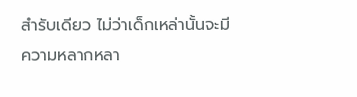สำรับเดียว ไม่ว่าเด็กเหล่านั้นจะมีความหลากหลา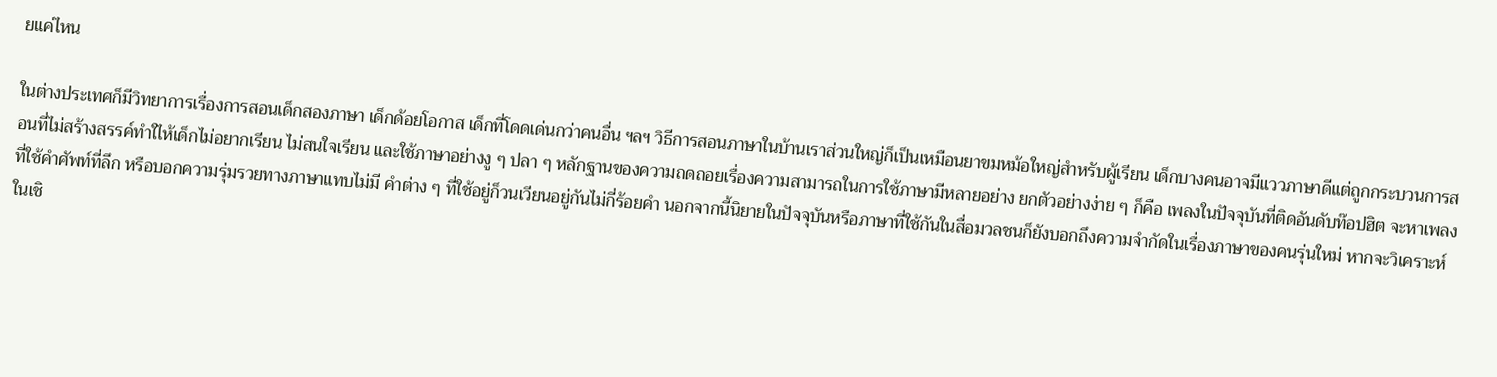ยแค่ไหน

ในต่างประเทศก็มีวิทยาการเรื่องการสอนเด็กสองภาษา เด็กด้อยโอกาส เด็กที่โดดเด่นกว่าคนอื่น ฯลฯ วิธีการสอนภาษาในบ้านเราส่วนใหญ่ก็เป็นเหมือนยาขมหม้อใหญ่สำหรับผู้เรียน เด็กบางคนอาจมีแววภาษาดีแต่ถูกกระบวนการสอนที่ไม่สร้างสรรค์ทำใไห้เด็กไม่อยากเรียน ไม่สนใจเรียน และใช้ภาษาอย่างงู ๆ ปลา ๆ หลักฐานของความถดถอยเรื่องความสามารถในการใช้ภาษามีหลายอย่าง ยกตัวอย่างง่าย ๆ ก็คือ เพลงในปัจจุบันที่ติดอันดับท๊อปฮิต จะหาเพลงที่ใช้คำศัพท์ที่ลึก หรือบอกความรุ่มรวยทางภาษาแทบไม่มี คำต่าง ๆ ที่ใช้อยู่ก็วนเวียนอยู่กันไม่กี่ร้อยคำ นอกจากนี้นิยายในปัจจุบันหรือภาษาที่ใช้กันในสื่อมวลชนก็ยังบอกถึงความจำกัดในเรื่องภาษาของคนรุ่นใหม่ หากจะวิเคราะห์ในเชิ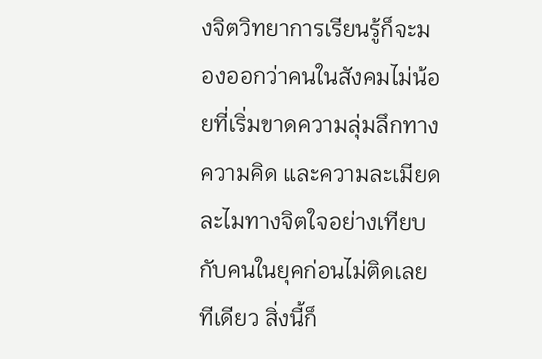งจิตวิทยาการเรียนรู้ก็จะมองออกว่าคนในสังคมไม่น้อยที่เริ่มขาดความลุ่มลึกทางความคิด และความละเมียดละไมทางจิตใจอย่างเทียบกับคนในยุคก่อนไม่ติดเลยทีเดียว สิ่งนี้ก็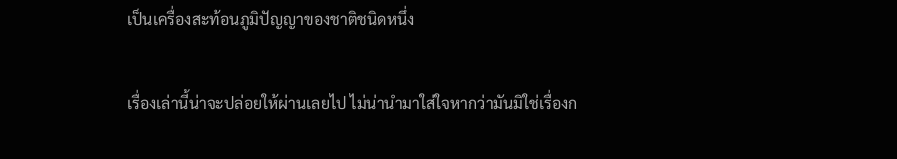เป็นเครื่องสะท้อนภูมิปัญญาของชาติชนิดหนึ่ง

เรื่องเล่านี้น่าจะปล่อยให้ผ่านเลยไป ไม่น่านำมาใส่ใจหากว่ามันมิใช่เรื่องก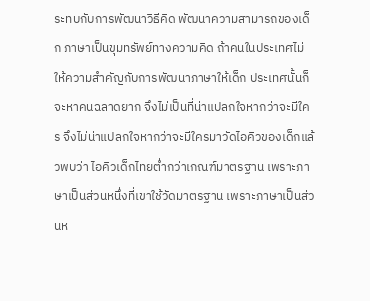ระทบกับการพัฒนาวิธีคิด พัฒนาความสามารถของเด็ก ภาษาเป็นขุมทรัพย์ทางความคิด ถ้าคนในประเทศไม่ให้ความสำคัญกับการพัฒนาภาษาให้เด็ก ประเทศนั้นก็จะหาคนฉลาดยาก จึงไม่เป็นที่น่าแปลกใจหากว่าจะมีใคร จึงไม่น่าแปลกใจหากว่าจะมีใครมาวัดไอคิวของเด็กแล้วพบว่า ไอคิวเด็กไทยต่ำกว่าเกณฑ์มาตรฐาน เพราะภาษาเป็นส่วนหนึ่งที่เขาใช้วัดมาตรฐาน เพราะภาษาเป็นส่วนห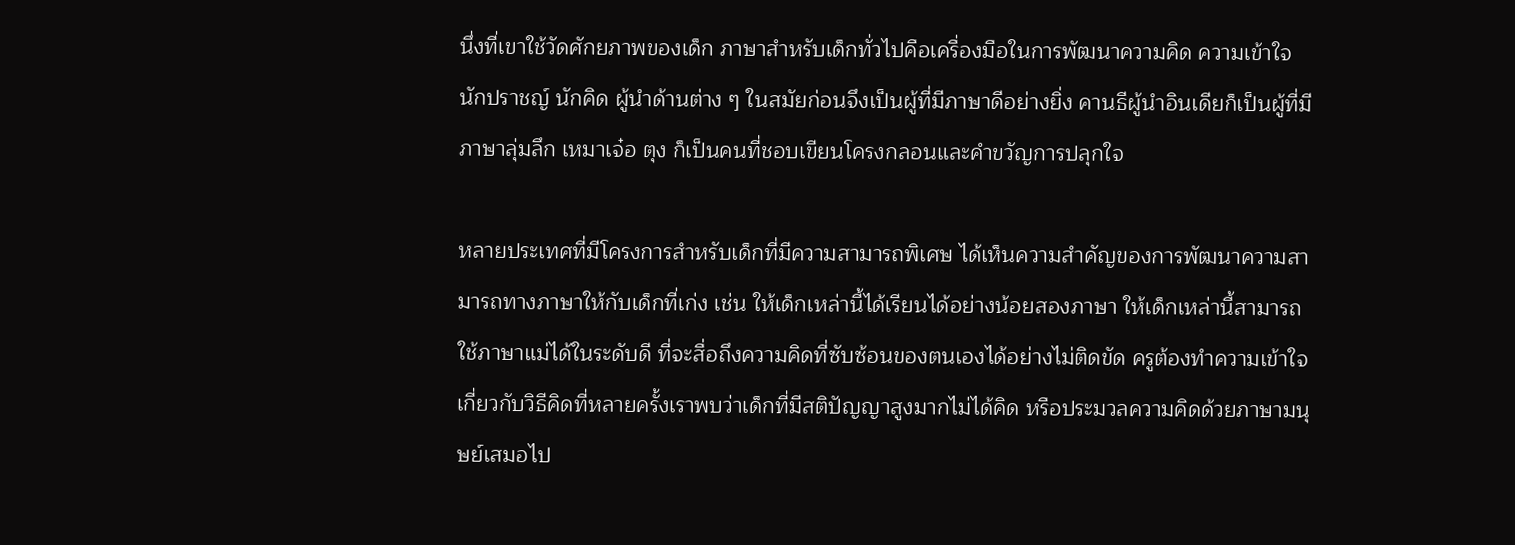นึ่งที่เขาใช้วัดศักยภาพของเด็ก ภาษาสำหรับเด็กทั่วไปคือเครื่องมือในการพัฒนาความคิด ความเข้าใจ นักปราชญ์ นักคิด ผู้นำด้านต่าง ๆ ในสมัยก่อนจึงเป็นผู้ที่มีภาษาดีอย่างยิ่ง คานธีผู้นำอินเดียก็เป็นผู้ที่มีภาษาลุ่มลึก เหมาเจ๋อ ตุง ก็เป็นคนที่ชอบเขียนโครงกลอนและคำขวัญการปลุกใจ

หลายประเทศที่มีโครงการสำหรับเด็กที่มีความสามารถพิเศษ ได้เห็นความสำคัญของการพัฒนาความสามารถทางภาษาให้กับเด็กที่เก่ง เช่น ให้เด็กเหล่านี้ได้เรียนได้อย่างน้อยสองภาษา ให้เด็กเหล่านี้สามารถใช้ภาษาแม่ได้ในระดับดี ที่จะสื่อถึงความคิดที่ซับซ้อนของตนเองได้อย่างไม่ติดขัด ครูต้องทำความเข้าใจเกี่ยวกับวิธีคิดที่หลายครั้งเราพบว่าเด็กที่มีสติปัญญาสูงมากไม่ได้คิด หรือประมวลความคิดด้วยภาษามนุษย์เสมอไป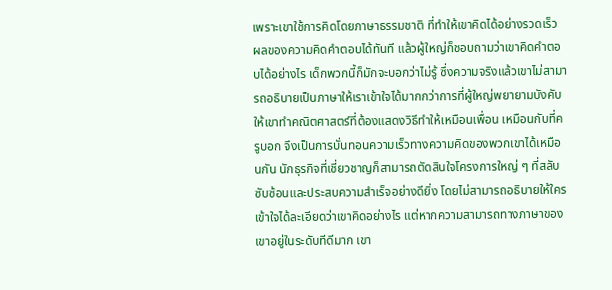เพราะเขาใช้การคิดโดยภาษาธรรมชาติ ที่ทำให้เขาคิดได้อย่างรวดเร็ว ผลของความคิดคำตอบได้ทันที แล้วผู้ใหญ่ก็ชอบถามว่าเขาคิดคำตอบได้อย่างไร เด็กพวกนี้ก็มักจะบอกว่าไม่รู้ ซึ่งความจริงแล้วเขาไม่สามารถอธิบายเป็นภาษาให้เราเข้าใจได้มากกว่าการที่ผู้ใหญ่พยายามบังคับให้เขาทำคณิตศาสตร์ที่ต้องแสดงวิธีทำให้เหมือนเพื่อน เหมือนกับที่ครูบอก จึงเป็นการบั่นทอนความเร็วทางความคิดของพวกเขาได้เหมือนกัน นักธุรกิจที่เชี่ยวชาญก็สามารถตัดสินใจโครงการใหญ่ ๆ ที่สลับซับซ้อนและประสบความสำเร็จอย่างดียิ่ง โดยไม่สามารถอธิบายให้ใครเข้าใจได้ละเอียดว่าเขาคิดอย่างไร แต่หากความสามารถทางภาษาของเขาอยู่ในระดับทีดีมาก เขา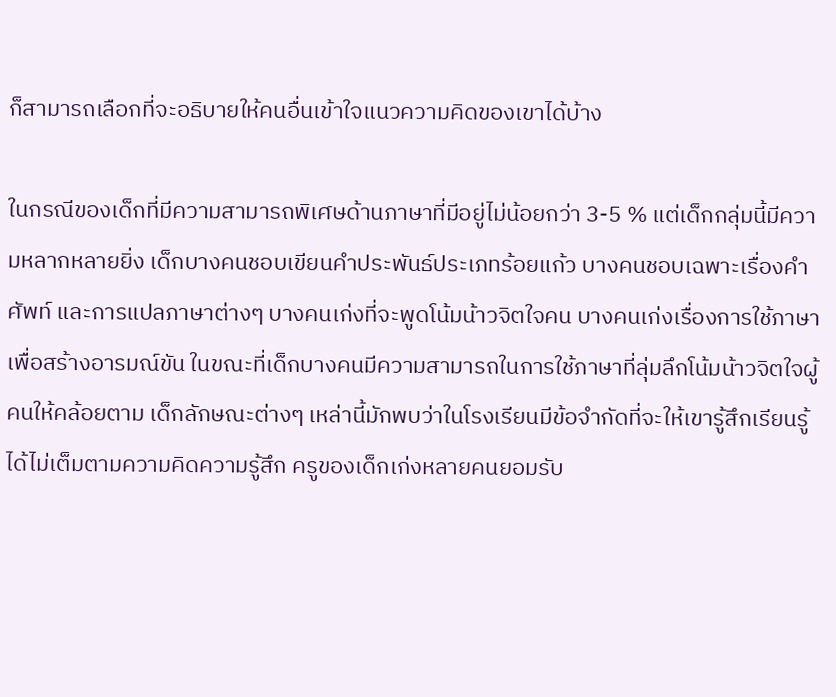ก็สามารถเลือกที่จะอธิบายให้คนอื่นเข้าใจแนวความคิดของเขาได้บ้าง

ในกรณีของเด็กที่มีความสามารถพิเศษด้านภาษาที่มีอยู่ไม่น้อยกว่า 3-5 % แต่เด็กกลุ่มนี้มีความหลากหลายยิ่ง เด็กบางคนชอบเขียนคำประพันธ์ประเภทร้อยแก้ว บางคนชอบเฉพาะเรื่องคำศัพท์ และการแปลภาษาต่างๆ บางคนเก่งที่จะพูดโน้มน้าวจิตใจคน บางคนเก่งเรื่องการใช้ภาษาเพื่อสร้างอารมณ์ขัน ในขณะที่เด็กบางคนมีความสามารถในการใช้ภาษาที่ลุ่มลึกโน้มน้าวจิตใจผู้คนให้คล้อยตาม เด็กลักษณะต่างๆ เหล่านี้มักพบว่าในโรงเรียนมีข้อจำกัดที่จะให้เขารู้สึกเรียนรู้ได้ไม่เต็มตามความคิดความรู้สึก ครูของเด็กเก่งหลายคนยอมรับ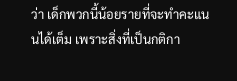ว่า เด็กพวกนี้น้อยรายที่จะทำคะแนนได้เต็ม เพราะสิ่งที่เป็นกติกา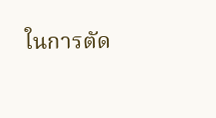ในการตัด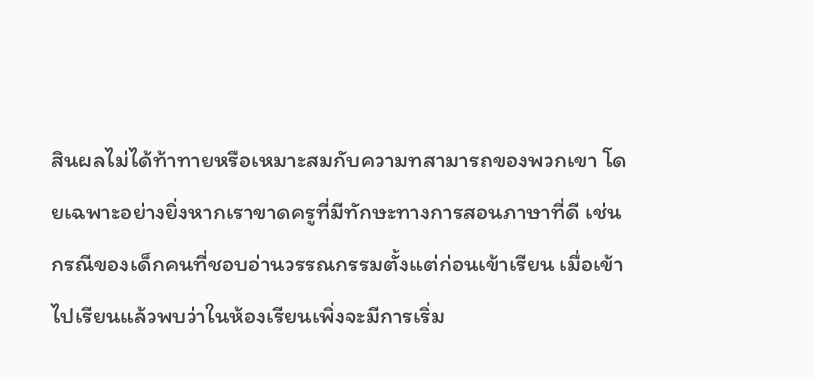สินผลไม่ได้ท้าทายหรือเหมาะสมกับความทสามารถของพวกเขา โดยเฉพาะอย่างยิ่งหากเราขาดครูที่มีทักษะทางการสอนภาษาที่ดี เช่นกรณีของเด็กคนที่ชอบอ่านวรรณกรรมตั้งแต่ก่อนเข้าเรียน เมื่อเข้าไปเรียนแล้วพบว่าในห้องเรียนเพิ่งจะมีการเริ่ม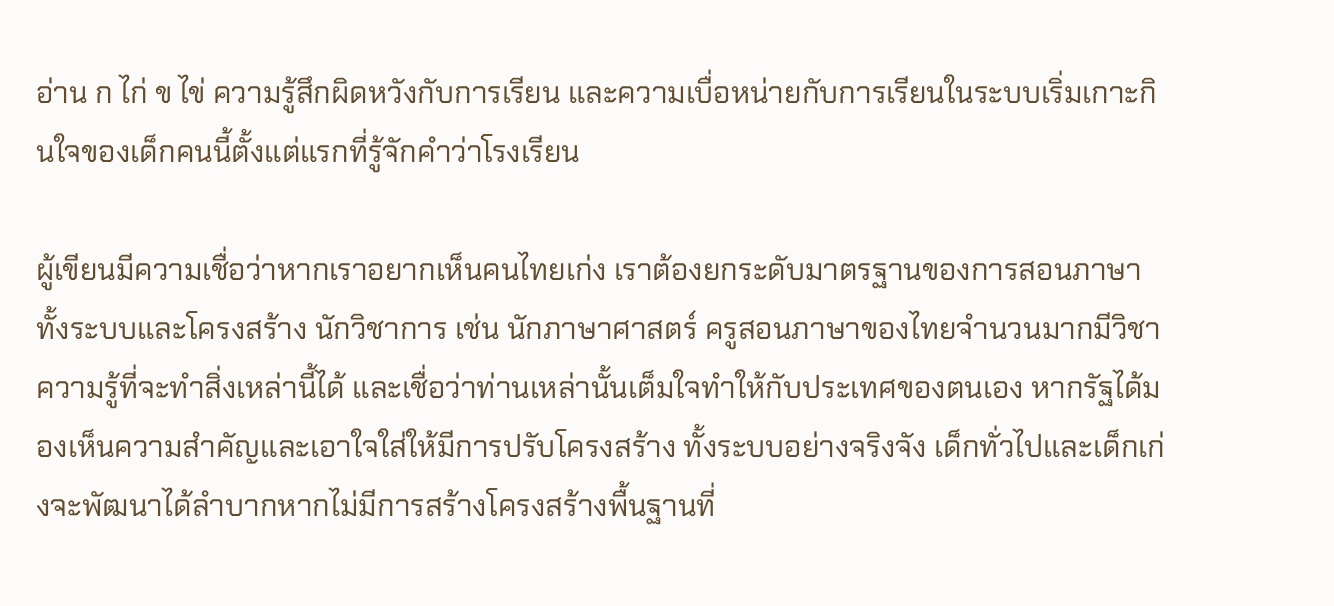อ่าน ก ไก่ ข ไข่ ความรู้สึกผิดหวังกับการเรียน และความเบื่อหน่ายกับการเรียนในระบบเริ่มเกาะกินใจของเด็กคนนี้ตั้งแต่แรกที่รู้จักคำว่าโรงเรียน

ผู้เขียนมีความเชื่อว่าหากเราอยากเห็นคนไทยเก่ง เราต้องยกระดับมาตรฐานของการสอนภาษาทั้งระบบและโครงสร้าง นักวิชาการ เช่น นักภาษาศาสตร์ ครูสอนภาษาของไทยจำนวนมากมีวิชาความรู้ที่จะทำสิ่งเหล่านี้ได้ และเชื่อว่าท่านเหล่านั้นเต็มใจทำให้กับประเทศของตนเอง หากรัฐได้มองเห็นความสำคัญและเอาใจใส่ให้มีการปรับโครงสร้าง ทั้งระบบอย่างจริงจัง เด็กทั่วไปและเด็กเก่งจะพัฒนาได้ลำบากหากไม่มีการสร้างโครงสร้างพื้นฐานที่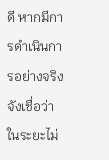ดี หากมีการดำเนินการอย่างจริงจังเชื่อว่าในระยะไม่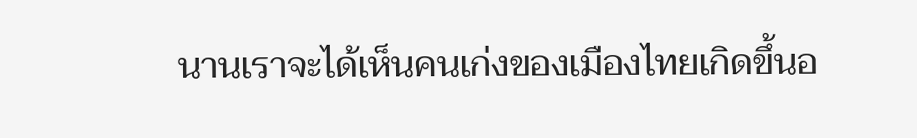นานเราจะได้เห็นคนเก่งของเมืองไทยเกิดขึ้นอ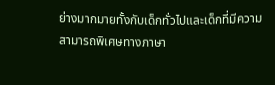ย่างมากมายทั้งกับเด็กทั่วไปและเด็กที่มีความสามารถพิเศษทางภาษา